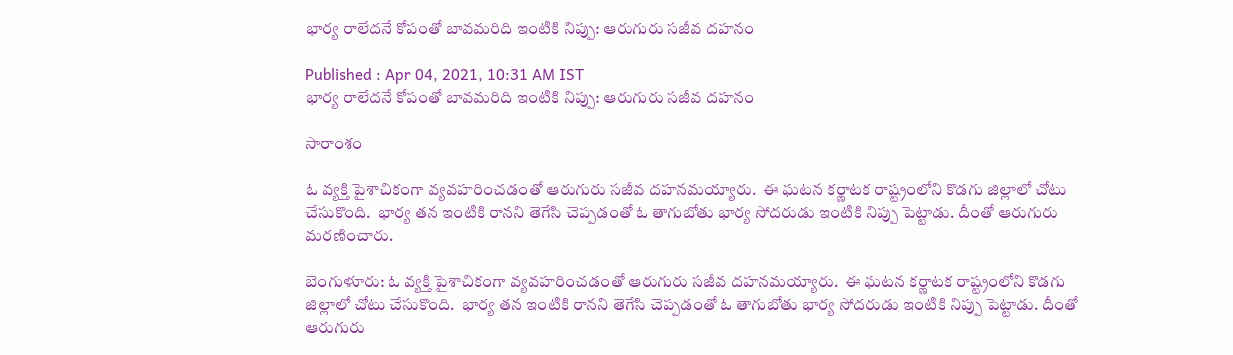భార్య రాలేదనే కోపంతో బావమరిది ఇంటికి నిప్పు: ఆరుగురు సజీవ దహనం

Published : Apr 04, 2021, 10:31 AM IST
భార్య రాలేదనే కోపంతో బావమరిది ఇంటికి నిప్పు: ఆరుగురు సజీవ దహనం

సారాంశం

ఓ వ్యక్తి పైశాచికంగా వ్యవహరించడంతో ఆరుగురు సజీవ దహనమయ్యారు.  ఈ ఘటన కర్ణాటక రాష్ట్రంలోని కొడగు జిల్లాలో చోటు చేసుకొంది.  భార్య తన ఇంటికి రానని తెగేసి చెప్పడంతో ఓ తాగుబోతు భార్య సోదరుడు ఇంటికి నిప్పు పెట్టాడు. దీంతో ఆరుగురు మరణించారు.

బెంగుళూరు: ఓ వ్యక్తి పైశాచికంగా వ్యవహరించడంతో ఆరుగురు సజీవ దహనమయ్యారు.  ఈ ఘటన కర్ణాటక రాష్ట్రంలోని కొడగు జిల్లాలో చోటు చేసుకొంది.  భార్య తన ఇంటికి రానని తెగేసి చెప్పడంతో ఓ తాగుబోతు భార్య సోదరుడు ఇంటికి నిప్పు పెట్టాడు. దీంతో ఆరుగురు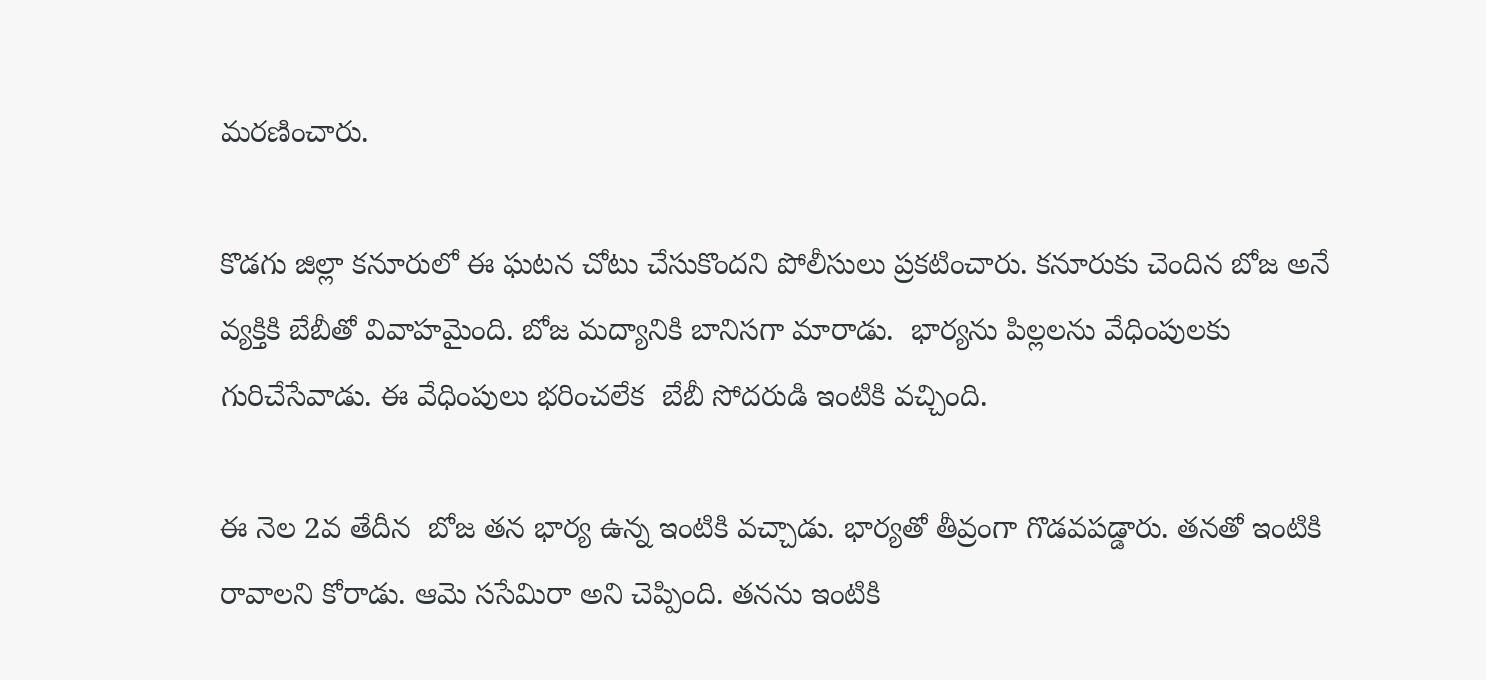మరణించారు.

కొడగు జిల్లా కనూరులో ఈ ఘటన చోటు చేసుకొందని పోలీసులు ప్రకటించారు. కనూరుకు చెందిన బోజ అనే వ్యక్తికి బేబీతో వివాహమైంది. బోజ మద్యానికి బానిసగా మారాడు.  భార్యను పిల్లలను వేధింపులకు గురిచేసేవాడు. ఈ వేధింపులు భరించలేక  బేబీ సోదరుడి ఇంటికి వచ్చింది.

ఈ నెల 2వ తేదీన  బోజ తన భార్య ఉన్న ఇంటికి వచ్చాడు. భార్యతో తీవ్రంగా గొడవపడ్డారు. తనతో ఇంటికి రావాలని కోరాడు. ఆమె ససేమిరా అని చెప్పింది. తనను ఇంటికి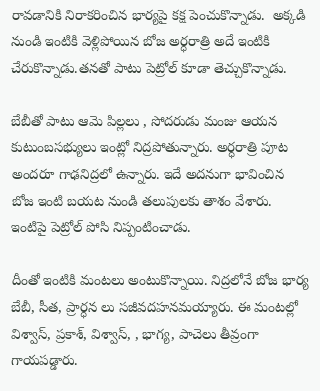రావడానికి నిరాకరించిన భార్యపై కక్ష పెంచుకొన్నాడు.  అక్కడి నుండి ఇంటికి వెళ్లిపోయిన బోజ అర్ధరాత్రి అదే ఇంటికి చేరుకొన్నాడు.తనతో పాటు పెట్రోల్ కూడా తెచ్చుకొన్నాడు.

బేబీతో పాటు ఆమె పిల్లలు , సోదరుడు మంజు ఆయన కుటుంబసభ్యులు ఇంట్లో నిద్రపోతున్నారు. అర్ధరాత్రి పూట అందరూ గాఢనిద్రలో ఉన్నారు. ఇదే అదనుగా భావించిన బోజ ఇంటి బయట నుండి తలుపులకు తాశం వేశారు. ఇంటిపై పెట్రోల్ పోసి నిప్పంటించాడు.

దీంతో ఇంటికి మంటలు అంటుకొన్నాయి. నిద్రలోనే బోజ భార్య బేబీ, సీత, ప్రార్ధన లు సజీవదహనమయ్యారు. ఈ మంటల్లో విశ్వాస్, ప్రకాశ్, విశ్వాస్, , భాగ్య, పాచెలు తీవ్రంగా గాయపడ్డారు.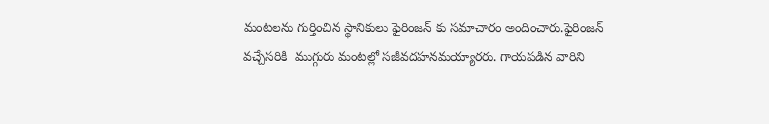మంటలను గుర్తించిన స్థానికులు ఫైరింజన్ కు సమాచారం అందించారు.ఫైరింజన్ వచ్చేసరికి  ముగ్గురు మంటల్లో సజీవదహనమయ్యారరు. గాయపడిన వారిని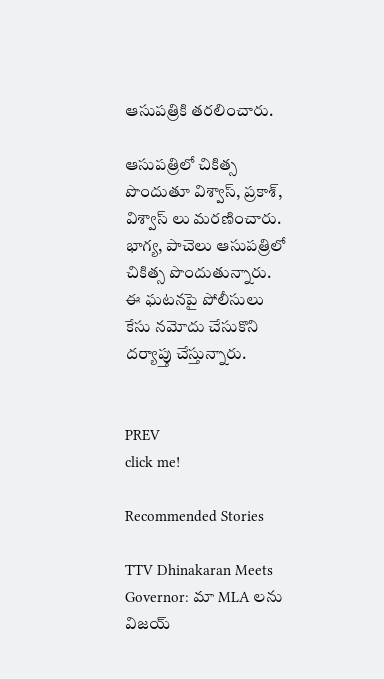ఆసుపత్రికి తరలించారు.

ఆసుపత్రిలో చికిత్స పొందుతూ విశ్వాస్, ప్రకాశ్, విశ్వాస్ లు మరణించారు. భాగ్య, పాచెలు ఆసుపత్రిలో చికిత్స పొందుతున్నారు. ఈ ఘటనపై పోలీసులు కేసు నమోదు చేసుకొని దర్యాప్తు చేస్తున్నారు.


PREV
click me!

Recommended Stories

TTV Dhinakaran Meets Governor: మా MLA లను విజయ్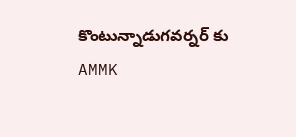కొంటున్నాడుగవర్నర్ కు AMMK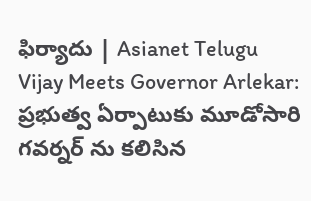ఫిర్యాదు | Asianet Telugu
Vijay Meets Governor Arlekar: ప్రభుత్వ ఏర్పాటుకు మూడోసారి గవర్నర్ ను కలిసిన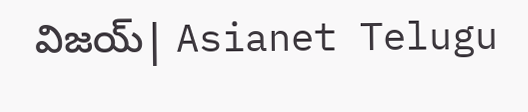విజయ్| Asianet Telugu